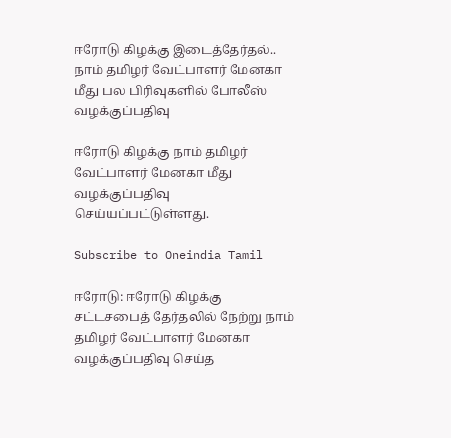ஈரோடு கிழக்கு இடைத்தேர்தல்.. நாம் தமிழர் வேட்பாளர் மேனகா மீது பல பிரிவுகளில் போலீஸ் வழக்குப்பதிவு

ஈரோடு கிழக்கு நாம் தமிழர் வேட்பாளர் மேனகா மீது வழக்குப்பதிவு செய்யப்பட்டுள்ளது.

Subscribe to Oneindia Tamil

ஈரோடு: ஈரோடு கிழக்கு சட்டசபைத் தேர்தலில் நேற்று நாம் தமிழர் வேட்பாளர் மேனகா வழக்குப்பதிவு செய்த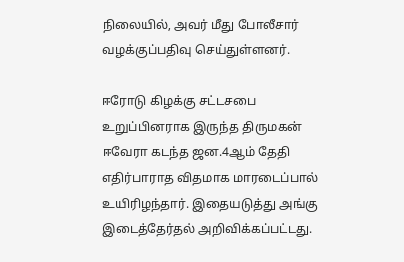நிலையில், அவர் மீது போலீசார் வழக்குப்பதிவு செய்துள்ளனர்.

ஈரோடு கிழக்கு சட்டசபை உறுப்பினராக இருந்த திருமகன் ஈவேரா கடந்த ஜன.4ஆம் தேதி எதிர்பாராத விதமாக மாரடைப்பால் உயிரிழந்தார். இதையடுத்து அங்கு இடைத்தேர்தல் அறிவிக்கப்பட்டது.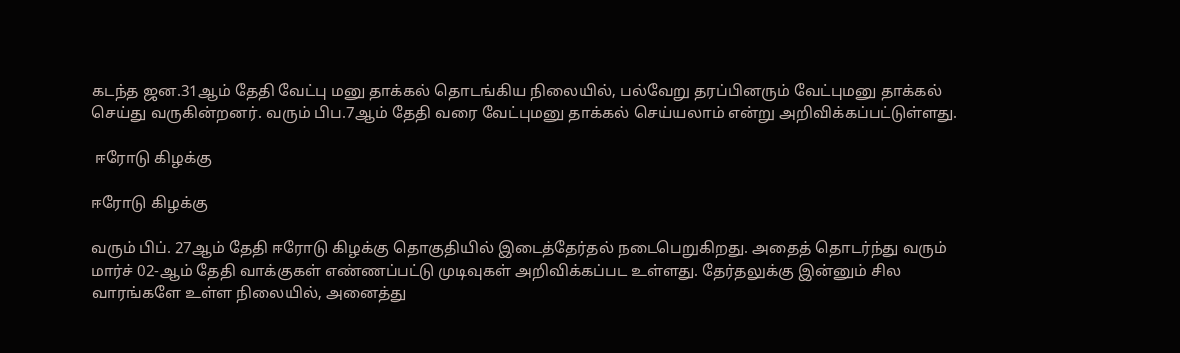கடந்த ஜன.31ஆம் தேதி வேட்பு மனு தாக்கல் தொடங்கிய நிலையில், பல்வேறு தரப்பினரும் வேட்புமனு தாக்கல் செய்து வருகின்றனர். வரும் பிப.7ஆம் தேதி வரை வேட்புமனு தாக்கல் செய்யலாம் என்று அறிவிக்கப்பட்டுள்ளது.

 ஈரோடு கிழக்கு

ஈரோடு கிழக்கு

வரும் பிப். 27ஆம் தேதி ஈரோடு கிழக்கு தொகுதியில் இடைத்தேர்தல் நடைபெறுகிறது. அதைத் தொடர்ந்து வரும் மார்ச் 02-ஆம் தேதி வாக்குகள் எண்ணப்பட்டு முடிவுகள் அறிவிக்கப்பட உள்ளது. தேர்தலுக்கு இன்னும் சில வாரங்களே உள்ள நிலையில், அனைத்து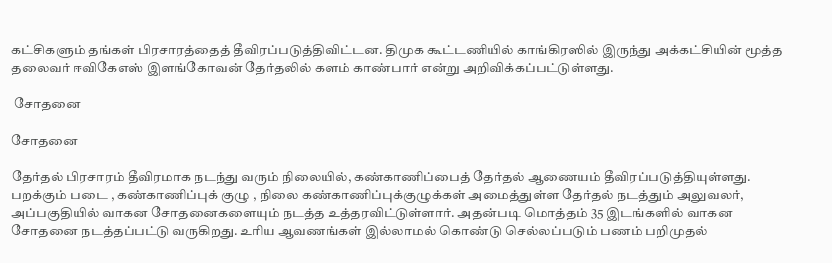கட்சிகளும் தங்கள் பிரசாரத்தைத் தீவிரப்படுத்திவிட்டன. திமுக கூட்டணியில் காங்கிரஸில் இருந்து அக்கட்சியின் மூத்த தலைவர் ஈவிகேஎஸ் இளங்கோவன் தேர்தலில் களம் காண்பார் என்று அறிவிக்கப்பட்டுள்ளது.

 சோதனை

சோதனை

தேர்தல் பிரசாரம் தீவிரமாக நடந்து வரும் நிலையில், கண்காணிப்பைத் தேர்தல் ஆணையம் தீவிரப்படுத்தியுள்ளது. பறக்கும் படை , கண்காணிப்புக் குழு , நிலை கண்காணிப்புக்குழுக்கள் அமைத்துள்ள தேர்தல் நடத்தும் அலுவலர், அப்பகுதியில் வாகன சோதனைகளையும் நடத்த உத்தரவிட்டுள்ளார். அதன்படி மொத்தம் 35 இடங்களில் வாகன சோதனை நடத்தப்பட்டு வருகிறது. உரிய ஆவணங்கள் இல்லாமல் கொண்டு செல்லப்படும் பணம் பறிமுதல்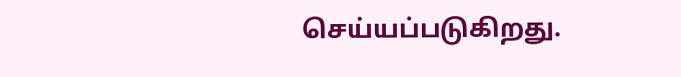செய்யப்படுகிறது.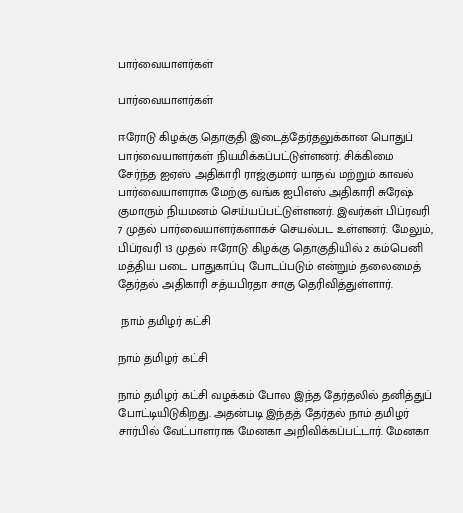பார்வையாளர்கள்

பார்வையாளர்கள்

ஈரோடு கிழக்கு தொகுதி இடைத்தேர்தலுக்கான பொதுப் பார்வையாளர்கள் நியமிக்கப்பட்டுள்ளனர். சிக்கிமை சேர்ந்த ஐஏஸ் அதிகாரி ராஜ்குமார் யாதவ் மற்றும் காவல் பார்வையாளராக மேற்கு வங்க ஐபிஎஸ் அதிகாரி சுரேஷ் குமாரும் நியமனம் செய்யப்பட்டுள்ளனர். இவர்கள் பிப்ரவரி 7 முதல் பார்வையாளர்களாகச் செயல்பட உள்ளனர். மேலும், பிப்ரவரி 13 முதல் ஈரோடு கிழக்கு தொகுதியில் 2 கம்பெனி மத்திய படை பாதுகாப்பு போடப்படும் என்றும் தலைமைத் தேர்தல் அதிகாரி சத்யபிரதா சாகு தெரிவித்துள்ளார்.

 நாம் தமிழர் கட்சி

நாம் தமிழர் கட்சி

நாம் தமிழர் கட்சி வழக்கம் போல இந்த தேர்தலில் தனித்துப் போட்டியிடுகிறது. அதன்படி இந்தத் தேர்தல் நாம் தமிழர் சார்பில் வேட்பாளராக மேனகா அறிவிக்கப்பட்டார். மேனகா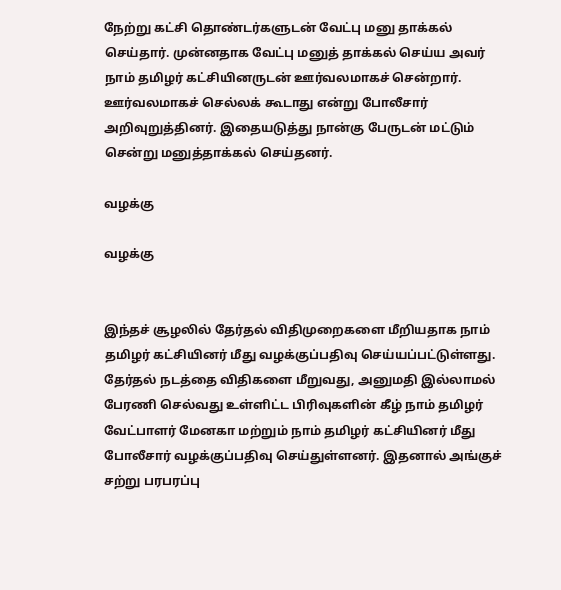நேற்று கட்சி தொண்டர்களுடன் வேட்பு மனு தாக்கல் செய்தார். முன்னதாக வேட்பு மனுத் தாக்கல் செய்ய அவர் நாம் தமிழர் கட்சியினருடன் ஊர்வலமாகச் சென்றார். ஊர்வலமாகச் செல்லக் கூடாது என்று போலீசார் அறிவுறுத்தினர். இதையடுத்து நான்கு பேருடன் மட்டும் சென்று மனுத்தாக்கல் செய்தனர்.

வழக்கு

வழக்கு


இந்தச் சூழலில் தேர்தல் விதிமுறைகளை மீறியதாக நாம் தமிழர் கட்சியினர் மீது வழக்குப்பதிவு செய்யப்பட்டுள்ளது. தேர்தல் நடத்தை விதிகளை மீறுவது, அனுமதி இல்லாமல் பேரணி செல்வது உள்ளிட்ட பிரிவுகளின் கீழ் நாம் தமிழர் வேட்பாளர் மேனகா மற்றும் நாம் தமிழர் கட்சியினர் மீது போலீசார் வழக்குப்பதிவு செய்துள்ளனர். இதனால் அங்குச் சற்று பரபரப்பு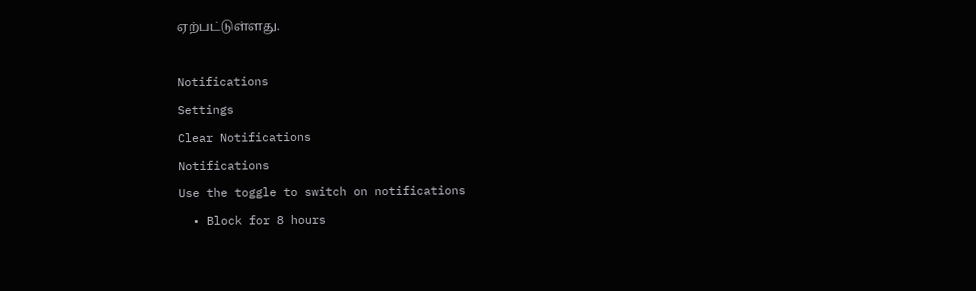ஏற்பட்டுள்ளது.

Notifications
Settings
Clear Notifications
Notifications
Use the toggle to switch on notifications
  • Block for 8 hours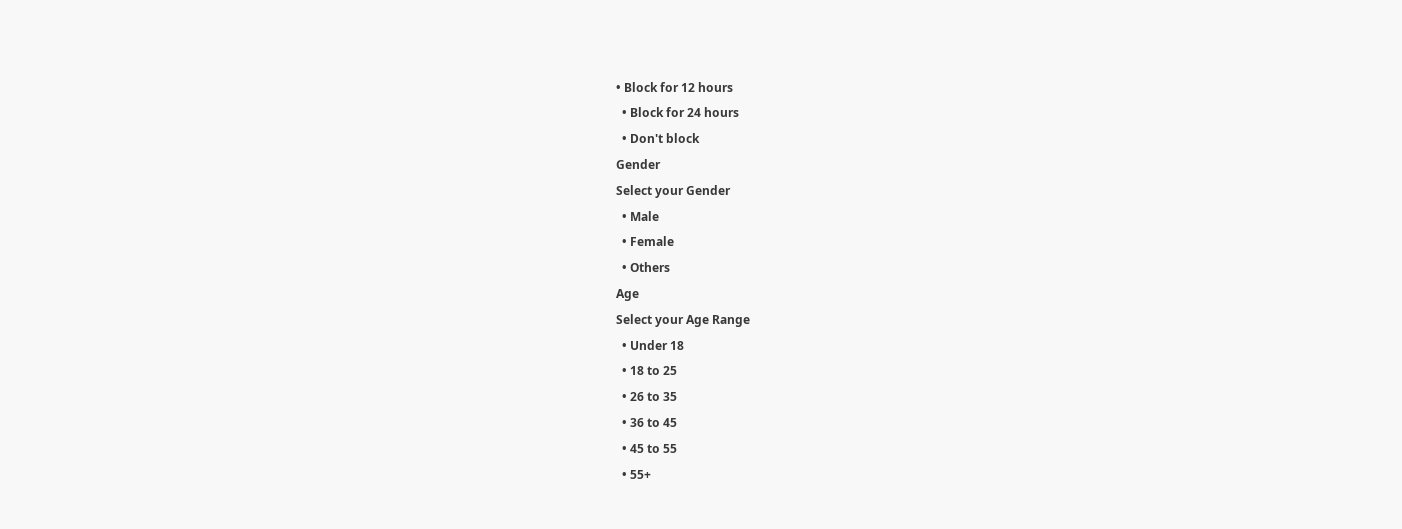• Block for 12 hours
  • Block for 24 hours
  • Don't block
Gender
Select your Gender
  • Male
  • Female
  • Others
Age
Select your Age Range
  • Under 18
  • 18 to 25
  • 26 to 35
  • 36 to 45
  • 45 to 55
  • 55+